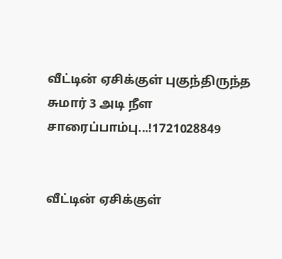வீட்டின் ஏசிக்குள் புகுந்திருந்த சுமார் 3 அடி நீள சாரைப்பாம்பு...!1721028849


வீட்டின் ஏசிக்குள்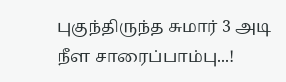புகுந்திருந்த சுமார் 3 அடி நீள சாரைப்பாம்பு...!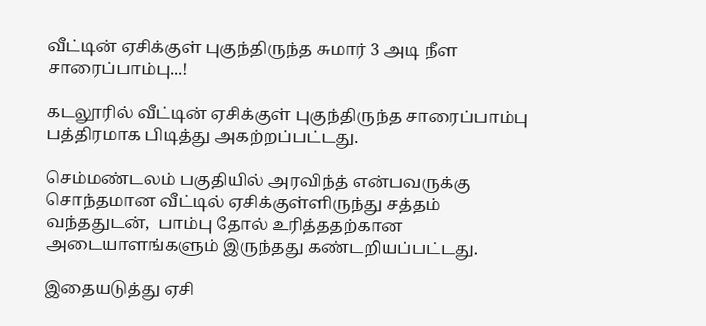வீட்டின் ஏசிக்குள் புகுந்திருந்த சுமார் 3 அடி நீள சாரைப்பாம்பு...!

கடலூரில் வீட்டின் ஏசிக்குள் புகுந்திருந்த சாரைப்பாம்பு பத்திரமாக பிடித்து அகற்றப்பட்டது.

செம்மண்டலம் பகுதியில் அரவிந்த் என்பவருக்கு சொந்தமான வீட்டில் ஏசிக்குள்ளிருந்து சத்தம் வந்ததுடன்,  பாம்பு தோல் உரித்ததற்கான அடையாளங்களும் இருந்தது கண்டறியப்பட்டது.

இதையடுத்து ஏசி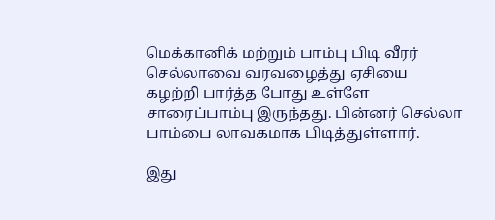மெக்கானிக் மற்றும் பாம்பு பிடி வீரர் செல்லாவை வரவழைத்து ஏசியை கழற்றி பார்த்த போது உள்ளே சாரைப்பாம்பு இருந்தது. பின்னர் செல்லா பாம்பை லாவகமாக பிடித்துள்ளார்.

இது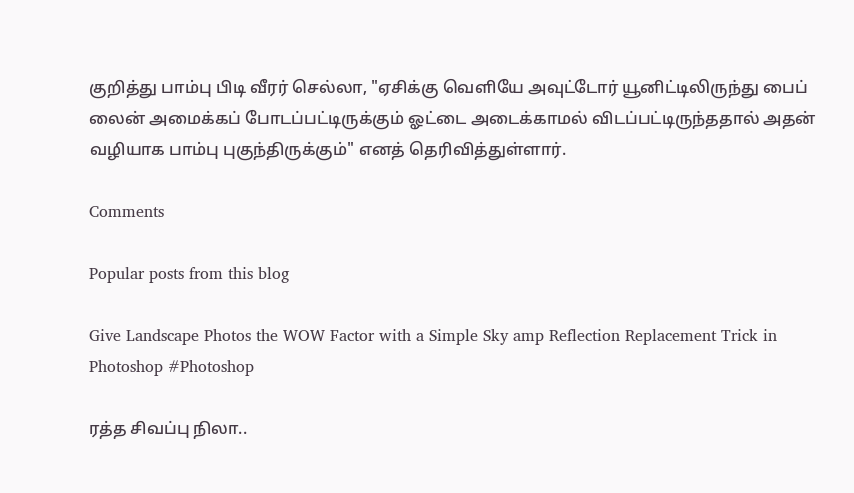குறித்து பாம்பு பிடி வீரர் செல்லா, "ஏசிக்கு வெளியே அவுட்டோர் யூனிட்டிலிருந்து பைப் லைன் அமைக்கப் போடப்பட்டிருக்கும் ஓட்டை அடைக்காமல் விடப்பட்டிருந்ததால் அதன் வழியாக பாம்பு புகுந்திருக்கும்" எனத் தெரிவித்துள்ளார்.

Comments

Popular posts from this blog

Give Landscape Photos the WOW Factor with a Simple Sky amp Reflection Replacement Trick in Photoshop #Photoshop

ரத்த சிவப்பு நிலா..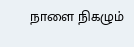நாளை நிகழும்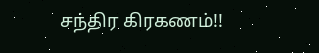சந்திர கிரகணம்!!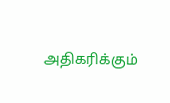அதிகரிக்கும்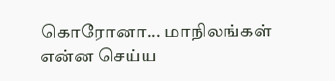கொரோனா... மாநிலங்கள் என்ன செய்ய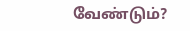வேண்டும்?